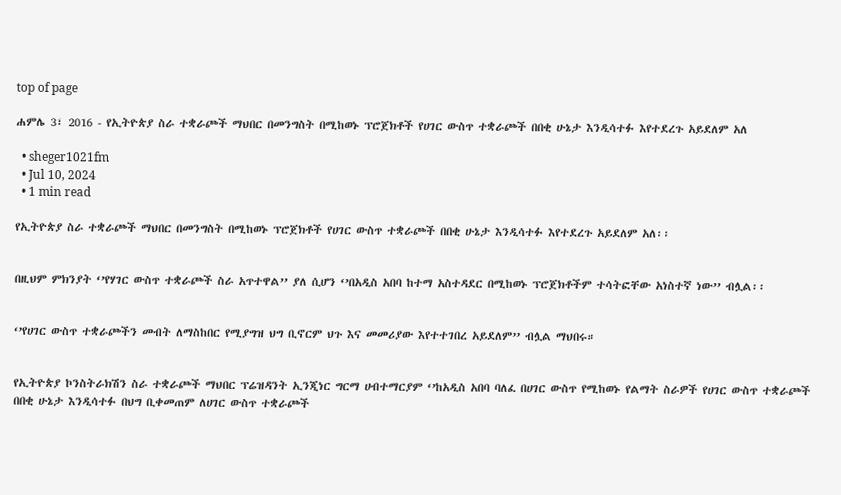top of page

ሐምሌ 3፣ 2016 - የኢትዮጵያ ስራ ተቋራጮች ማህበር በመንግስት በሚከወኑ ፕሮጀክቶች የሀገር ውስጥ ተቋራጮች በበቂ ሁኔታ እንዲሳተፉ እየተደረጉ አይደለም አለ

  • sheger1021fm
  • Jul 10, 2024
  • 1 min read

የኢትዮጵያ ስራ ተቋራጮች ማህበር በመንግስት በሚከወኑ ፕሮጀክቶች የሀገር ውስጥ ተቋራጮች በበቂ ሁኔታ እንዲሳተፉ እየተደረጉ አይደለም አለ፡፡


በዚህም ምክንያት ‘’የሃገር ውስጥ ተቋራጮች ስራ አጥተዋል’’ ያለ ሲሆን ‘’በአዲስ አበባ ከተማ አስተዳደር በሚከወኑ ፕሮጀክቶችም ተሳትፎቸው አነስተኛ ነው’’ ብሏል፡፡


‘’የሀገር ውስጥ ተቋራጮችን መብት ለማስከበር የሚያግዝ ህግ ቢኖርም ህጉ እና መመሪያው እየተተገበረ አይደለም’’ ብሏል ማህበሩ።


የኢትዮጵያ ኮንስትራክሽን ስራ ተቋራጮች ማህበር ፕሬዝዳንት ኢንጂነር ግርማ ሀብተማርያም ‘’ከአዲስ አበባ ባለፈ በሀገር ውስጥ የሚከወኑ የልማት ስራዎች የሀገር ውስጥ ተቋራጮች በበቂ ሁኔታ እንዲሳተፉ በህግ ቢቀመጠም ለሀገር ውስጥ ተቋራጮች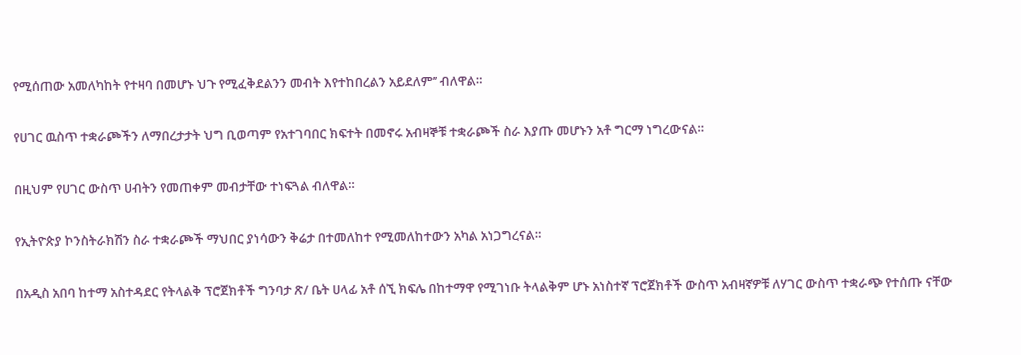የሚሰጠው አመለካከት የተዛባ በመሆኑ ህጉ የሚፈቅደልንን መብት እየተከበረልን አይደለም’’ ብለዋል።


የሀገር ዉስጥ ተቋራጮችን ለማበረታታት ህግ ቢወጣም የአተገባበር ክፍተት በመኖሩ አብዛኞቹ ተቋራጮች ስራ እያጡ መሆኑን አቶ ግርማ ነግረውናል።


በዚህም የሀገር ውስጥ ሀብትን የመጠቀም መብታቸው ተነፍጓል ብለዋል።


የኢትዮጵያ ኮንስትራክሽን ስራ ተቋራጮች ማህበር ያነሳውን ቅሬታ በተመለከተ የሚመለከተውን አካል አነጋግረናል።


በአዲስ አበባ ከተማ አስተዳደር የትላልቅ ፕሮጀክቶች ግንባታ ጽ/ ቤት ሀላፊ አቶ ሰኚ ክፍሌ በከተማዋ የሚገነቡ ትላልቅም ሆኑ አነስተኛ ፕሮጀክቶች ውስጥ አብዛኛዎቹ ለሃገር ውስጥ ተቋራጭ የተሰጡ ናቸው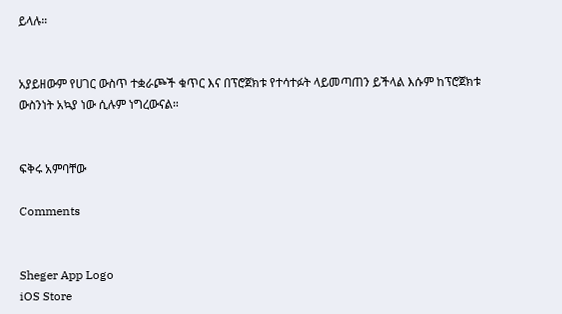ይላሉ።


አያይዘውም የሀገር ውስጥ ተቋራጮች ቁጥር እና በፕሮጀክቱ የተሳተፉት ላይመጣጠን ይችላል እሱም ከፕሮጀክቱ ውስንነት አኳያ ነው ሲሉም ነግረውናል።


ፍቅሩ አምባቸው

Comments


Sheger App Logo
iOS Store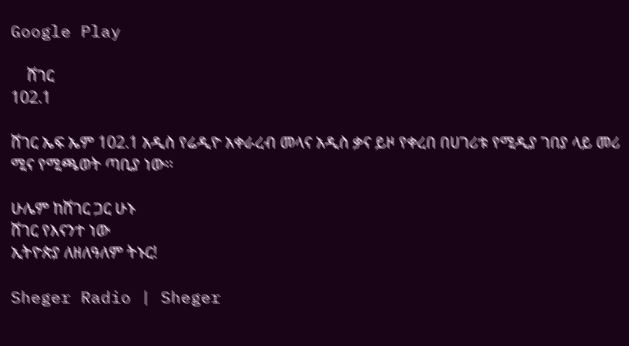Google Play

    ሸገር
102.1

ሸገር ኤፍ ኤም 102.1 አዲስ የሬዲዮ አቀራረብ መላና አዲስ ቃና ይዞ የቀረበ በሀገሪቱ የሚዲያ ገበያ ላይ መሪ ሚና የሚጫወት ጣቢያ ነው፡፡

ሁሌም ከሸገር ጋር ሁኑ
ሸገር የእናንተ ነው
ኢትዮጵያ ለዘለዓለም ትኑር!

Sheger Radio | Sheger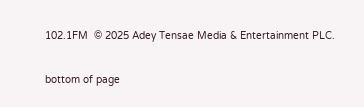102.1FM  © 2025 Adey Tensae Media & Entertainment PLC.

bottom of page